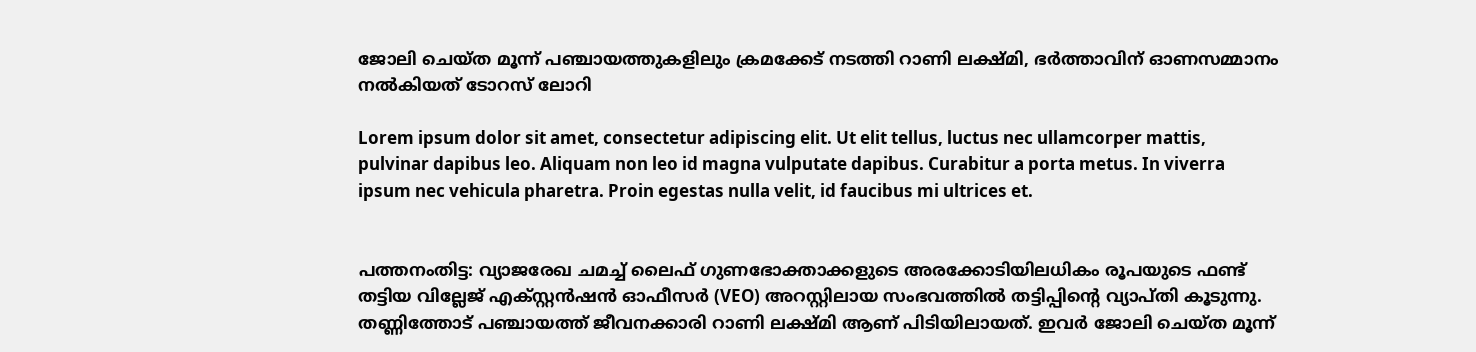ജോലി ചെയ്ത മൂന്ന് പഞ്ചായത്തുകളിലും ക്രമക്കേട് നടത്തി റാണി ലക്ഷ്മി, ഭർത്താവിന് ഓണസമ്മാനം നൽകിയത് ടോറസ് ലോറി

Lorem ipsum dolor sit amet, consectetur adipiscing elit. Ut elit tellus, luctus nec ullamcorper mattis, pulvinar dapibus leo. Aliquam non leo id magna vulputate dapibus. Curabitur a porta metus. In viverra ipsum nec vehicula pharetra. Proin egestas nulla velit, id faucibus mi ultrices et.


പത്തനംതിട്ട: വ്യാജരേഖ ചമച്ച് ലൈഫ് ഗുണഭോക്താക്കളുടെ അരക്കോടിയിലധികം രൂപയുടെ ഫണ്ട് തട്ടിയ വില്ലേജ് എക്സ്റ്റൻഷൻ ഓഫീസർ (VEO) അറസ്റ്റിലായ സംഭവത്തിൽ തട്ടിപ്പിൻ്റെ വ്യാപ്തി കൂടുന്നു. തണ്ണിത്തോട് പഞ്ചായത്ത് ജീവനക്കാരി റാണി ലക്ഷ്മി ആണ് പിടിയിലായത്. ഇവർ ജോലി ചെയ്ത മൂന്ന്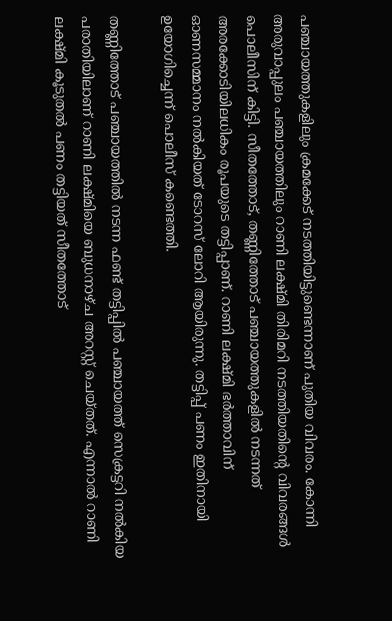പഞ്ചായത്തുകളിലും ക്രമക്കേട് നടത്തിയിട്ടുണ്ടെന്നാണ് പുതിയ വിവരം. കോന്നി അരുവാപ്പുലം പഞ്ചായത്തിലും റാണി ലക്ഷ്മി തിരിമറി നടത്തിയതിന്റെ വിവരങ്ങൾ പൊലീസിന് കിട്ടി. സീതത്തോട്, തണ്ണിത്തോട് പഞ്ചായത്തുകളിൽ നടന്നത് അരക്കോടിയിലധികം രൂപയുടെ തട്ടിപ്പാണ്. റാണി ലക്ഷ്മി ഭർത്താവിന് ഓണസമ്മാനം നൽകിയത് ടോറസ് ലോറി ആയിരുന്നു. തട്ടിപ്പ് പണം ഇതിനായി ഉയോഗിച്ചെന്ന് പൊലീസ് കണ്ടെത്തി.

തണ്ണിത്തോട് പഞ്ചായത്തിൽ നടന്ന ഫണ്ട് തട്ടിപ്പിൽ പഞ്ചായത്ത് സെക്രട്ടറി നൽകിയ പരാതിയിലാണ് റാണി ലക്ഷ്മിയെ ബുധനാഴ്ച അറസ്റ്റ് ചെയ്തത്. എന്നാൽ റാണി ലക്ഷ്മി കൂടുതൽ പണം തട്ടിയത് സീതത്തോട്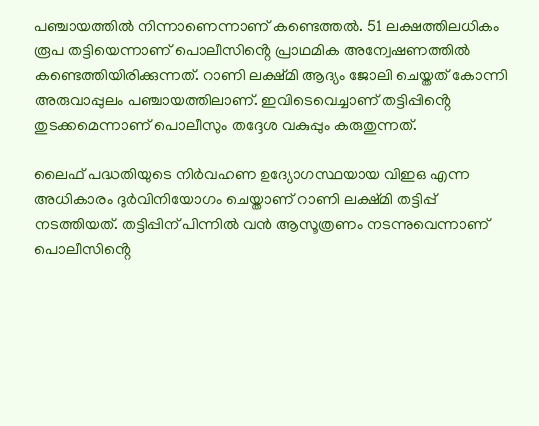പഞ്ചായത്തിൽ നിന്നാണെന്നാണ് കണ്ടെത്തൽ. 51 ലക്ഷത്തിലധികം രൂപ തട്ടിയെന്നാണ് പൊലീസിൻ്റെ പ്രാഥമിക അന്വേഷണത്തിൽ കണ്ടെത്തിയിരിക്കുന്നത്. റാണി ലക്ഷ്മി ആദ്യം ജോലി ചെയ്തത് കോന്നി അരുവാപ്പുലം പഞ്ചായത്തിലാണ്. ഇവിടെവെച്ചാണ് തട്ടിപ്പിൻ്റെ തുടക്കമെന്നാണ് പൊലീസും തദ്ദേശ വകുപ്പും കരുതുന്നത്.

ലൈഫ് പദ്ധതിയുടെ നിർവഹണ ഉദ്യോഗസ്ഥയായ വിഇഒ എന്ന അധികാരം ദുർവിനിയോഗം ചെയ്താണ് റാണി ലക്ഷ്മി തട്ടിപ്പ് നടത്തിയത്. തട്ടിപ്പിന് പിന്നിൽ വൻ ആസൂത്രണം നടന്നുവെന്നാണ് പൊലീസിൻ്റെ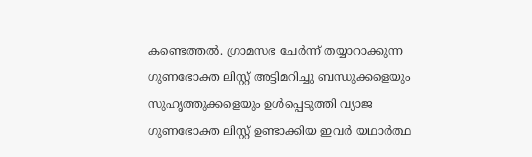കണ്ടെത്തൽ. ഗ്രാമസഭ ചേർന്ന് തയ്യാറാക്കുന്ന ഗുണഭോക്ത ലിസ്റ്റ് അട്ടിമറിച്ചു ബന്ധുക്കളെയും സുഹൃത്തുക്കളെയും ഉൾപ്പെടുത്തി വ്യാജ ഗുണഭോക്ത ലിസ്റ്റ് ഉണ്ടാക്കിയ ഇവർ യഥാർത്ഥ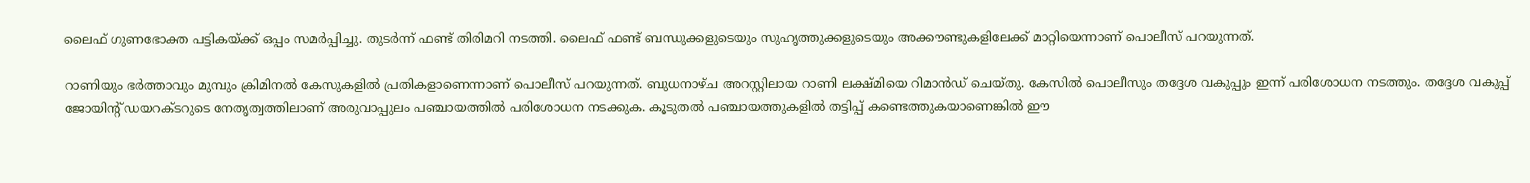ലൈഫ് ഗുണഭോക്ത പട്ടികയ്ക്ക് ഒപ്പം സമർപ്പിച്ചു. തുടർന്ന് ഫണ്ട് തിരിമറി നടത്തി. ലൈഫ് ഫണ്ട്‌ ബന്ധുക്കളുടെയും സുഹൃത്തുക്കളുടെയും അക്കൗണ്ടുകളിലേക്ക് മാറ്റിയെന്നാണ് പൊലീസ് പറയുന്നത്.

റാണിയും ഭർത്താവും മുമ്പും ക്രിമിനൽ കേസുകളിൽ പ്രതികളാണെന്നാണ് പൊലീസ് പറയുന്നത്. ബുധനാഴ്ച അറസ്റ്റിലായ റാണി ലക്ഷ്മിയെ റിമാൻഡ് ചെയ്തു. കേസിൽ പൊലീസും തദ്ദേശ വകുപ്പും ഇന്ന് പരിശോധന നടത്തും. തദ്ദേശ വകുപ്പ് ജോയിൻ്റ് ഡയറക്ടറുടെ നേതൃത്വത്തിലാണ് അരുവാപ്പുലം പഞ്ചായത്തിൽ പരിശോധന നടക്കുക. കൂടുതൽ പഞ്ചായത്തുകളിൽ തട്ടിപ്പ് കണ്ടെത്തുകയാണെങ്കിൽ ഈ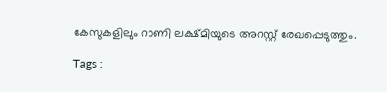കേസുകളിലും റാണി ലക്ഷ്മിയുടെ അറസ്റ്റ് രേഖപ്പെടുത്തും.

Tags :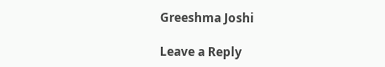Greeshma Joshi

Leave a Reply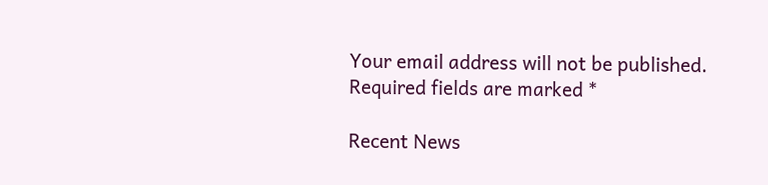Your email address will not be published. Required fields are marked *

Recent News